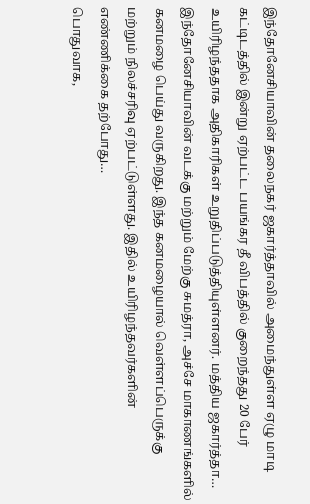இந்தோனேசியாவின் தலைநகர் ஜகார்த்தாவில் அமைந்துள்ள ஏழு மாடி கட்டிடத்தில் இன்று ஏற்பட்ட பயங்கர தீ விபத்தில் குறைந்தது 20 பேர் உயிரிழந்ததாக அதிகாரிகள் உறுதிப்படுத்தியுள்ளனர். மத்திய ஜகார்த்தா…
இந்தோனேசியாவின் வடக்கு மற்றும் மேற்கு சுமத்ரா, அச்சே மாகாணங்களில் கனமழை பெய்து வருகிறது. இந்த கனமழையால் வெள்ளப்பெருக்கு மற்றும் நிலச்சரிவு ஏற்பட்டுள்ளது. இதில் உயிரிழந்தவர்களின் எண்ணிக்கை தற்போது…
பொதுவாக,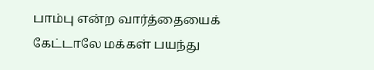பாம்பு என்ற வார்த்தையைக் கேட்டாலே மக்கள் பயந்து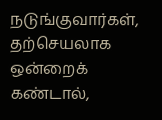நடுங்குவார்கள், தற்செயலாக ஒன்றைக் கண்டால்,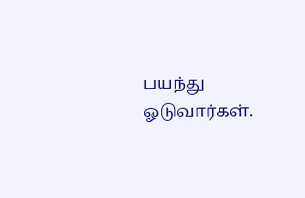பயந்து ஓடுவார்கள்.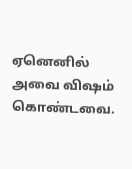ஏனெனில் அவை விஷம் கொண்டவை.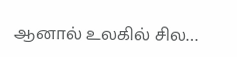ஆனால் உலகில் சில…